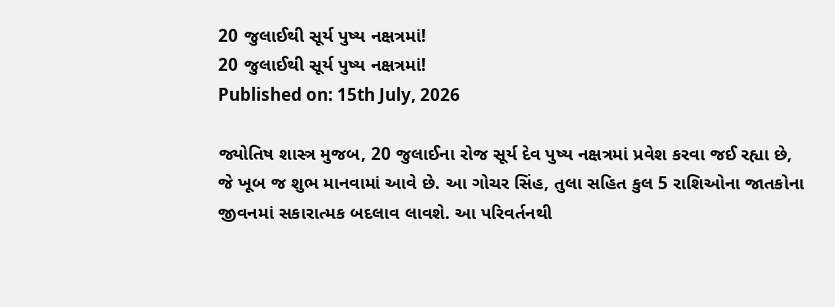20 જુલાઈથી સૂર્ય પુષ્ય નક્ષત્રમાં!
20 જુલાઈથી સૂર્ય પુષ્ય નક્ષત્રમાં!
Published on: 15th July, 2026

જ્યોતિષ શાસ્ત્ર મુજબ, 20 જુલાઈના રોજ સૂર્ય દેવ પુષ્ય નક્ષત્રમાં પ્રવેશ કરવા જઈ રહ્યા છે, જે ખૂબ જ શુભ માનવામાં આવે છે. આ ગોચર સિંહ, તુલા સહિત કુલ 5 રાશિઓના જાતકોના જીવનમાં સકારાત્મક બદલાવ લાવશે. આ પરિવર્તનથી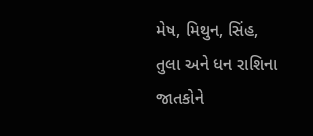મેષ, મિથુન, સિંહ, તુલા અને ધન રાશિના જાતકોને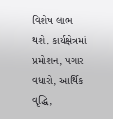વિશેષ લાભ થશે. કાર્યક્ષેત્રમાં પ્રમોશન, પગાર વધારો, આર્થિક વૃદ્ધિ,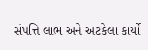સંપત્તિ લાભ અને અટકેલા કાર્યો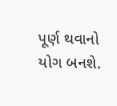પૂર્ણ થવાનો યોગ બનશે.